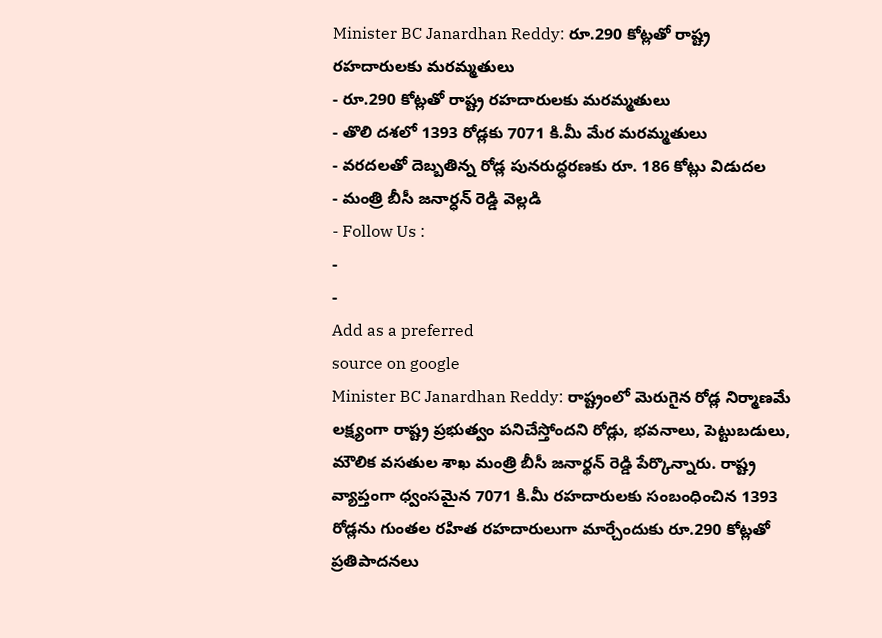Minister BC Janardhan Reddy: రూ.290 కోట్లతో రాష్ట్ర రహదారులకు మరమ్మతులు
- రూ.290 కోట్లతో రాష్ట్ర రహదారులకు మరమ్మతులు
- తొలి దశలో 1393 రోడ్లకు 7071 కి.మీ మేర మరమ్మతులు
- వరదలతో దెబ్బతిన్న రోడ్ల పునరుద్ధరణకు రూ. 186 కోట్లు విడుదల
- మంత్రి బీసీ జనార్ధన్ రెడ్డి వెల్లడి
- Follow Us :
-
-
Add as a preferred
source on google
Minister BC Janardhan Reddy: రాష్ట్రంలో మెరుగైన రోడ్ల నిర్మాణమే లక్ష్యంగా రాష్ట్ర ప్రభుత్వం పనిచేస్తోందని రోడ్లు, భవనాలు, పెట్టుబడులు, మౌలిక వసతుల శాఖ మంత్రి బీసీ జనార్థన్ రెడ్డి పేర్కొన్నారు. రాష్ట్ర వ్యాప్తంగా ధ్వంసమైన 7071 కి.మీ రహదారులకు సంబంధించిన 1393 రోడ్లను గుంతల రహిత రహదారులుగా మార్చేందుకు రూ.290 కోట్లతో ప్రతిపాదనలు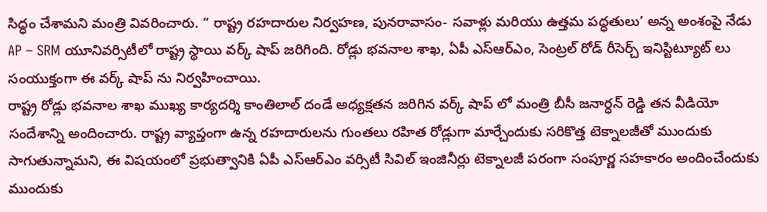సిద్ధం చేశామని మంత్రి వివరించారు. “ రాష్ట్ర రహదారుల నిర్వహణ, పునరావాసం- సవాళ్లు మరియు ఉత్తమ పద్ధతులు’ అన్న అంశంపై నేడు AP – SRM యూనివర్సిటీలో రాష్ట్ర స్థాయి వర్క్ షాప్ జరిగింది. రోడ్లు భవనాల శాఖ, ఏపీ ఎస్ఆర్ఎం, సెంట్రల్ రోడ్ రీసెర్చ్ ఇనిస్టిట్యూట్ లు సంయుక్తంగా ఈ వర్క్ షాప్ ను నిర్వహించాయి.
రాష్ట్ర రోడ్లు భవనాల శాఖ ముఖ్య కార్యదర్శి కాంతిలాల్ దండే అధ్యక్షతన జరిగిన వర్క్ షాప్ లో మంత్రి బీసీ జనార్ధన్ రెడ్డి తన వీడియో సందేశాన్ని అందించారు. రాష్ట్ర వ్యాప్తంగా ఉన్న రహదారులను గుంతలు రహిత రోడ్లుగా మార్చేందుకు సరికొత్త టెక్నాలజీతో ముందుకు సాగుతున్నామని, ఈ విషయంలో ప్రభుత్వానికి ఏపీ ఎస్ఆర్ఎం వర్సిటీ సివిల్ ఇంజినీర్లు టెక్నాలజీ పరంగా సంపూర్ణ సహకారం అందించేందుకు ముందుకు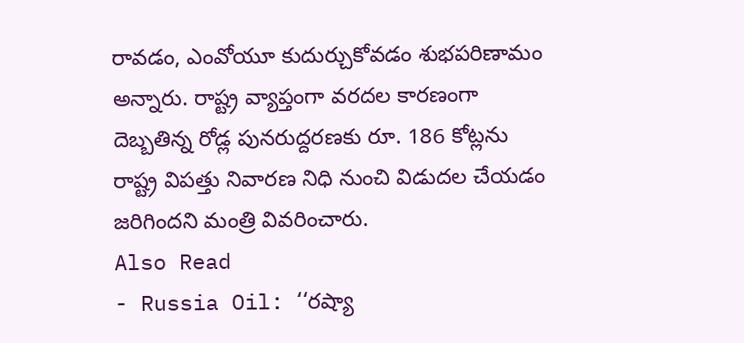రావడం, ఎంవోయూ కుదుర్చుకోవడం శుభపరిణామం అన్నారు. రాష్ట్ర వ్యాప్తంగా వరదల కారణంగా దెబ్బతిన్న రోడ్ల పునరుద్దరణకు రూ. 186 కోట్లను రాష్ట్ర విపత్తు నివారణ నిధి నుంచి విడుదల చేయడం జరిగిందని మంత్రి వివరించారు.
Also Read
- Russia Oil: ‘‘రష్యా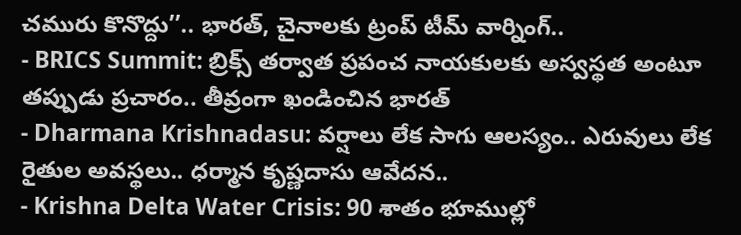చమురు కొనొద్దు’’.. భారత్, చైనాలకు ట్రంప్ టీమ్ వార్నింగ్..
- BRICS Summit: బ్రిక్స్ తర్వాత ప్రపంచ నాయకులకు అస్వస్థత అంటూ తప్పుడు ప్రచారం.. తీవ్రంగా ఖండించిన భారత్
- Dharmana Krishnadasu: వర్షాలు లేక సాగు ఆలస్యం.. ఎరువులు లేక రైతుల అవస్థలు.. ధర్మాన కృష్ణదాసు ఆవేదన..
- Krishna Delta Water Crisis: 90 శాతం భూముల్లో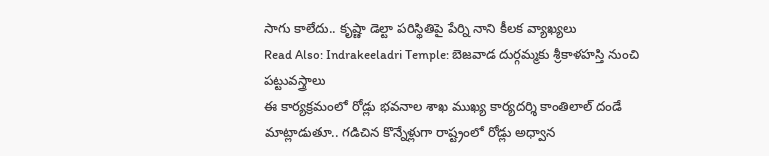సాగు కాలేదు.. కృష్ణా డెల్టా పరిస్థితిపై పేర్ని నాని కీలక వ్యాఖ్యలు
Read Also: Indrakeeladri Temple: బెజవాడ దుర్గమ్మకు శ్రీకాళహస్తి నుంచి పట్టువస్త్రాలు
ఈ కార్యక్రమంలో రోడ్లు భవనాల శాఖ ముఖ్య కార్యదర్శి కాంతిలాల్ దండే మాట్లాడుతూ.. గడిచిన కొన్నేళ్లుగా రాష్ట్రంలో రోడ్లు అధ్వాన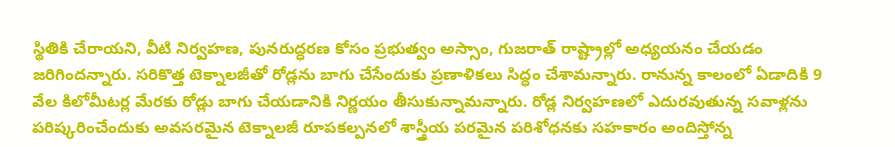స్థితికి చేరాయని, వీటి నిర్వహణ, పునరుద్ధరణ కోసం ప్రభుత్వం అస్సాం, గుజరాత్ రాష్ట్రాల్లో అధ్యయనం చేయడం జరిగిందన్నారు. సరికొత్త టెక్నాలజీతో రోడ్లను బాగు చేసేందుకు ప్రణాళికలు సిద్ధం చేశామన్నారు. రానున్న కాలంలో ఏడాదికి 9 వేల కిలోమీటర్ల మేరకు రోడ్లు బాగు చేయడానికి నిర్ణయం తీసుకున్నామన్నారు. రోడ్ల నిర్వహణలో ఎదురవుతున్న సవాళ్లను పరిష్కరించేందుకు అవసరమైన టెక్నాలజీ రూపకల్పనలో శాస్త్రీయ పరమైన పరిశోధనకు సహకారం అందిస్తోన్న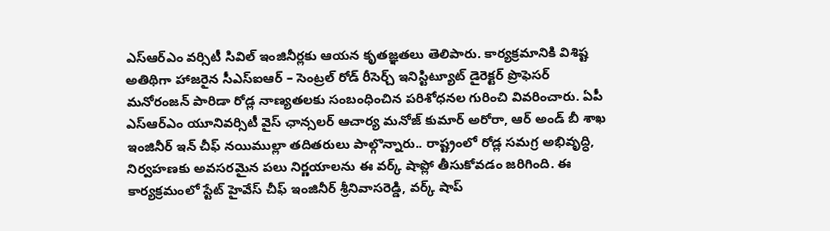ఎస్ఆర్ఎం వర్సిటీ సివిల్ ఇంజినీర్లకు ఆయన కృతజ్ఞతలు తెలిపారు. కార్యక్రమానికి విశిష్ట అతిథిగా హాజరైన సీఎస్ఐఆర్ – సెంట్రల్ రోడ్ రీసెర్చ్ ఇనిస్టిట్యూట్ డైరెక్టర్ ప్రొఫెసర్ మనోరంజన్ పారిడా రోడ్ల నాణ్యతలకు సంబంధించిన పరిశోధనల గురించి వివరించారు. ఏపీ ఎస్ఆర్ఎం యూనివర్సిటీ వైస్ ఛాన్సలర్ ఆచార్య మనోజ్ కుమార్ అరోరా, ఆర్ అండ్ బీ శాఖ ఇంజినీర్ ఇన్ చీఫ్ నయిముల్లా తదితరులు పాల్గొన్నారు.. రాష్ట్రంలో రోడ్ల సమగ్ర అభివృద్ధి, నిర్వహణకు అవసరమైన పలు నిర్ణయాలను ఈ వర్క్ షాప్లో తీసుకోవడం జరిగింది. ఈ కార్యక్రమంలో స్టేట్ హైవేస్ చీఫ్ ఇంజినీర్ శ్రీనివాసరెడ్డి, వర్క్ షాప్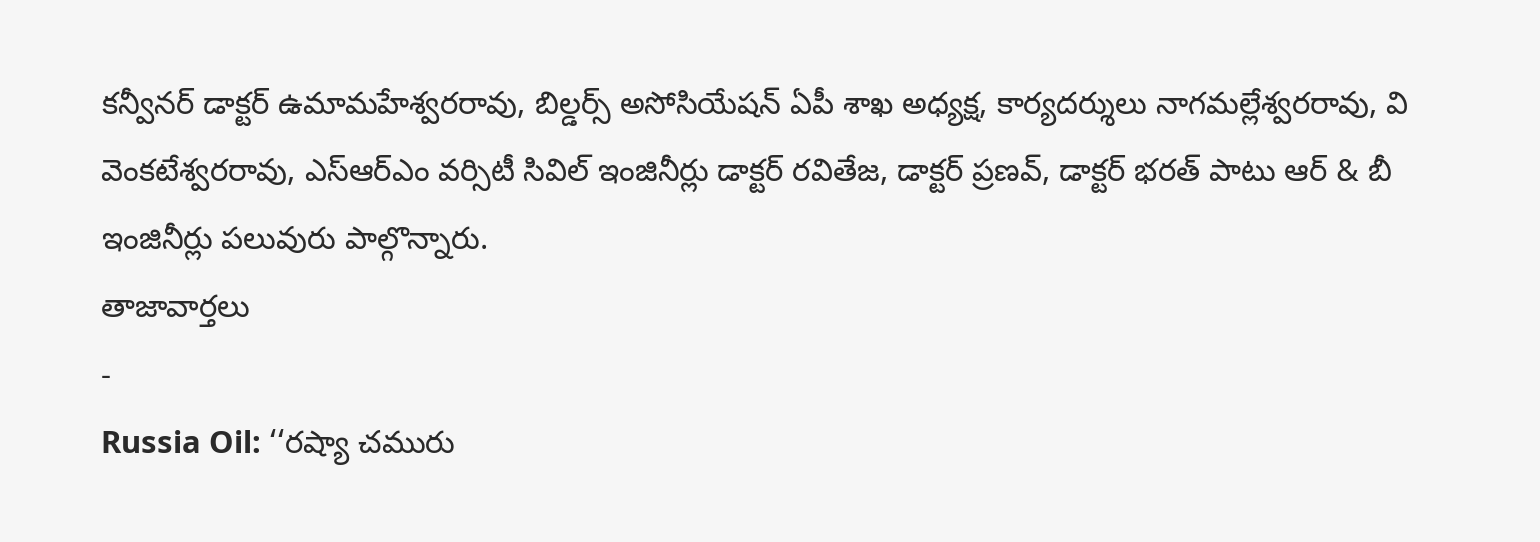కన్వీనర్ డాక్టర్ ఉమామహేశ్వరరావు, బిల్డర్స్ అసోసియేషన్ ఏపీ శాఖ అధ్యక్ష, కార్యదర్శులు నాగమల్లేశ్వరరావు, వి వెంకటేశ్వరరావు, ఎస్ఆర్ఎం వర్సిటీ సివిల్ ఇంజినీర్లు డాక్టర్ రవితేజ, డాక్టర్ ప్రణవ్, డాక్టర్ భరత్ పాటు ఆర్ & బీ ఇంజినీర్లు పలువురు పాల్గొన్నారు.
తాజావార్తలు
-
Russia Oil: ‘‘రష్యా చమురు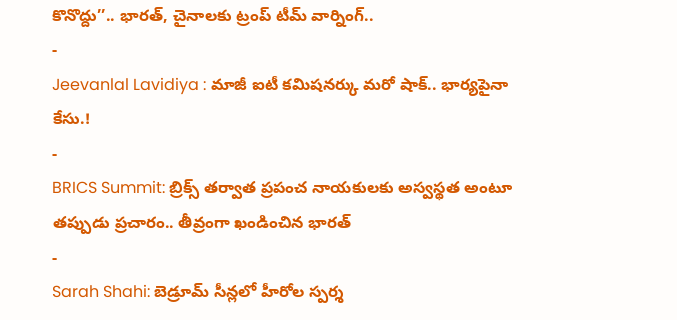కొనొద్దు’’.. భారత్, చైనాలకు ట్రంప్ టీమ్ వార్నింగ్..
-
Jeevanlal Lavidiya : మాజీ ఐటీ కమిషనర్కు మరో షాక్.. భార్యపైనా కేసు.!
-
BRICS Summit: బ్రిక్స్ తర్వాత ప్రపంచ నాయకులకు అస్వస్థత అంటూ తప్పుడు ప్రచారం.. తీవ్రంగా ఖండించిన భారత్
-
Sarah Shahi: బెడ్రూమ్ సీన్లలో హీరోల స్పర్శ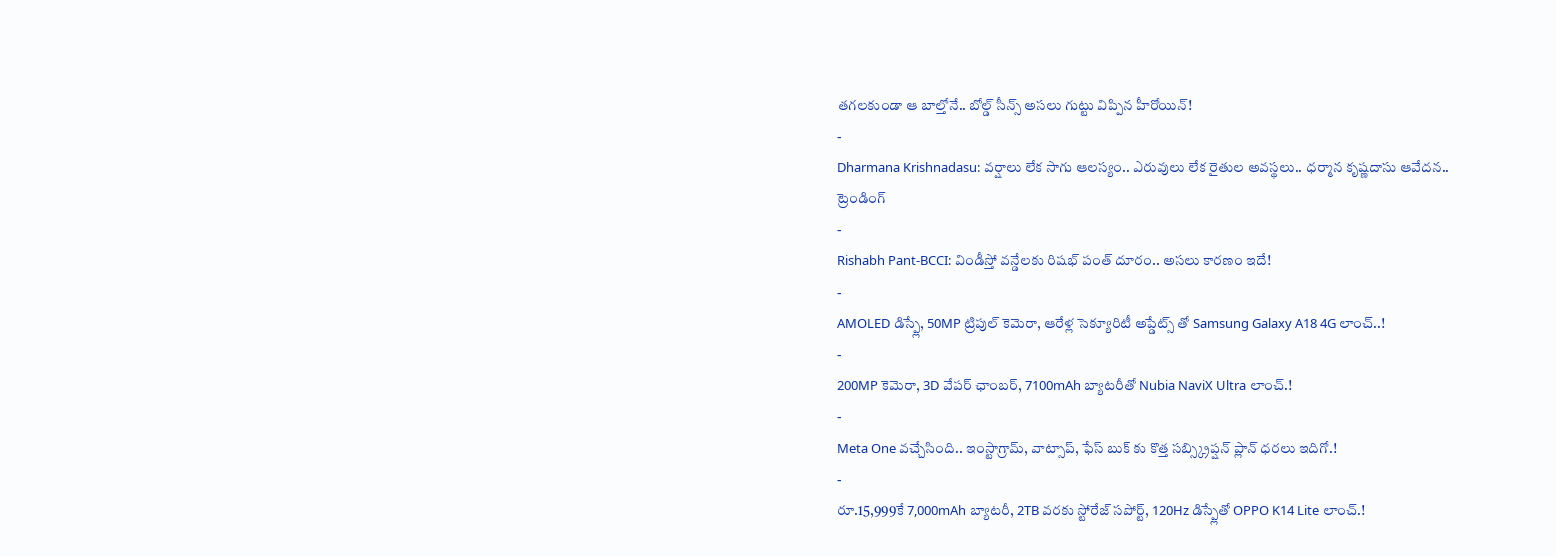తగలకుండా ఆ బాల్తోనే.. బోల్డ్ సీన్స్ అసలు గుట్టు విప్పిన హీరోయిన్!
-
Dharmana Krishnadasu: వర్షాలు లేక సాగు ఆలస్యం.. ఎరువులు లేక రైతుల అవస్థలు.. ధర్మాన కృష్ణదాసు ఆవేదన..
ట్రెండింగ్
-
Rishabh Pant-BCCI: విండీస్తో వన్డేలకు రిషభ్ పంత్ దూరం.. అసలు కారణం ఇదే!
-
AMOLED డిస్ప్లే, 50MP ట్రిపుల్ కెమెరా, ఆరేళ్ల సెక్యూరిటీ అప్డేట్స్ తో Samsung Galaxy A18 4G లాంచ్..!
-
200MP కెమెరా, 3D వేపర్ ఛాంబర్, 7100mAh బ్యాటరీతో Nubia NaviX Ultra లాంచ్.!
-
Meta One వచ్చేసింది.. ఇంస్టాగ్రామ్, వాట్సాప్, ఫేస్ బుక్ కు కొత్త సబ్స్క్రిప్షన్ ప్లాన్ ధరలు ఇదిగో.!
-
రూ.15,999కే 7,000mAh బ్యాటరీ, 2TB వరకు స్టోరేజ్ సపోర్ట్, 120Hz డిస్ప్లేతో OPPO K14 Lite లాంచ్.!